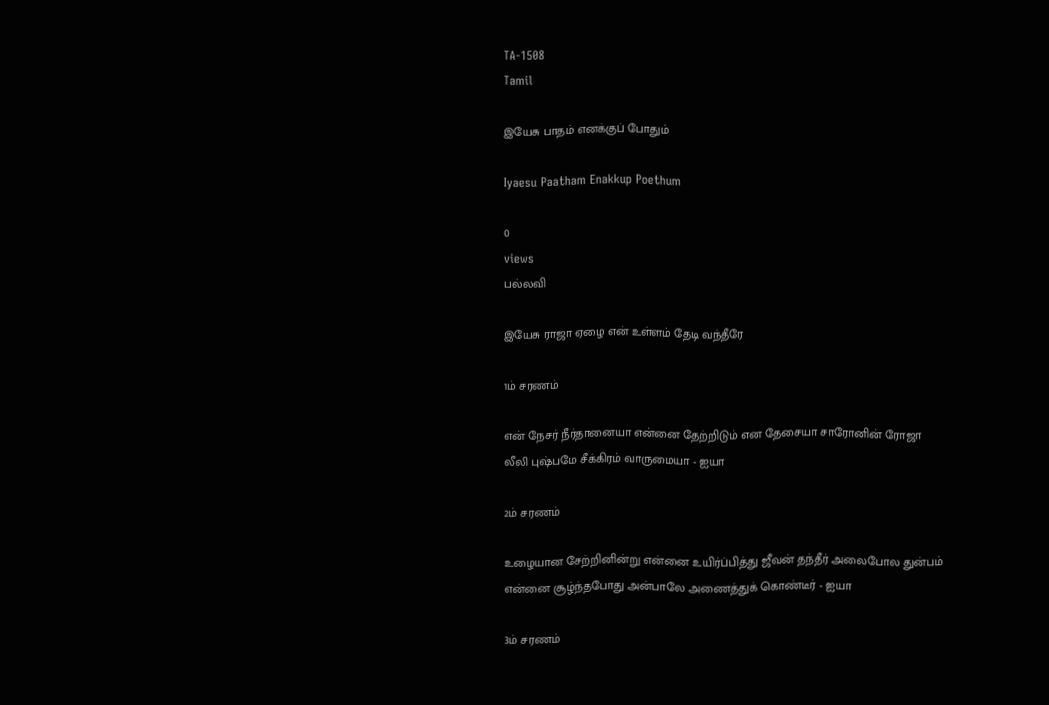TA-1508
Tamil

இயேசு பாதம் எனக்குப் போதும்

Iyaesu Paatham Enakkup Poethum

0
views
பல்லவி

இயேசு ராஜா ஏழை என் உள்ளம் தேடி வந்தீரே

1ம் சரணம்

என் நேசர் நீர்தானையா என்னை தேற்றிடும் என தேசையா சாரோனின் ரோஜா லீலி புஷ்பமே சீக்கிரம் வாருமையா - ஐயா

2ம் சரணம்

உழையான சேற்றினின்று என்னை உயிர்ப்பித்து ஜீவன் தந்தீர் அலைபோல துன்பம் என்னை சூழ்ந்தபோது அன்பாலே அணைத்துக் கொண்டீர் - ஐயா

3ம் சரணம்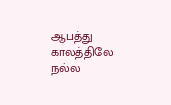ஆபத்து காலத்திலே நல்ல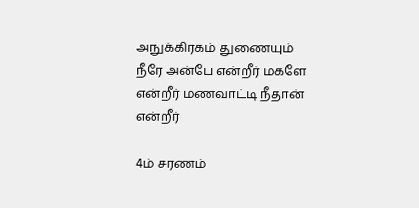அநுக்கிரகம் துணையும் நீரே அன்பே என்றீர் மகளே என்றீர் மணவாட்டி நீதான் என்றீர்

4ம் சரணம்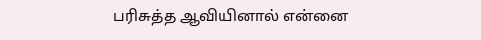பரிசுத்த ஆவியினால் என்னை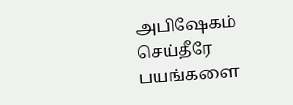அபிஷேகம் செய்தீரே பயங்களை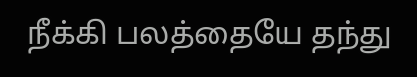நீக்கி பலத்தையே தந்து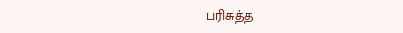பரிசுத்த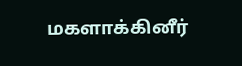மகளாக்கினீர்